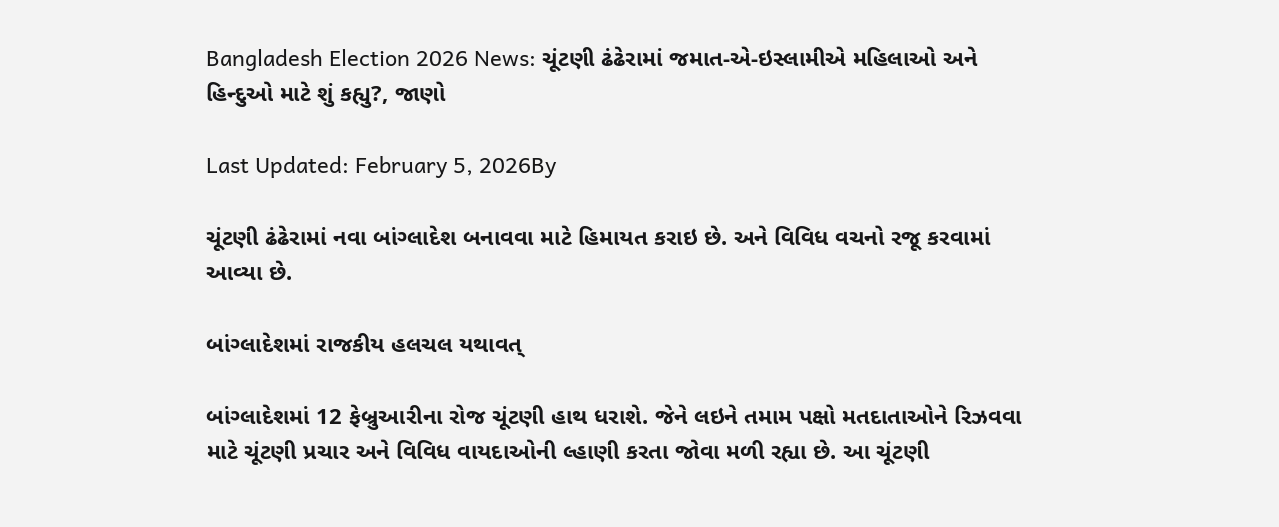Bangladesh Election 2026 News: ચૂંટણી ઢંઢેરામાં જમાત-એ-ઇસ્લામીએ મહિલાઓ અને હિન્દુઓ માટે શું કહ્યુ?, જાણો

Last Updated: February 5, 2026By

ચૂંટણી ઢંઢેરામાં નવા બાંગ્લાદેશ બનાવવા માટે હિમાયત કરાઇ છે. અને વિવિધ વચનો રજૂ કરવામાં આવ્યા છે.

બાંગ્લાદેશમાં રાજકીય હલચલ યથાવત્

બાંગ્લાદેશમાં 12 ફેબ્રુઆરીના રોજ ચૂંટણી હાથ ધરાશે. જેને લઇને તમામ પક્ષો મતદાતાઓને રિઝવવા માટે ચૂંટણી પ્રચાર અને વિવિધ વાયદાઓની લ્હાણી કરતા જોવા મળી રહ્યા છે. આ ચૂંટણી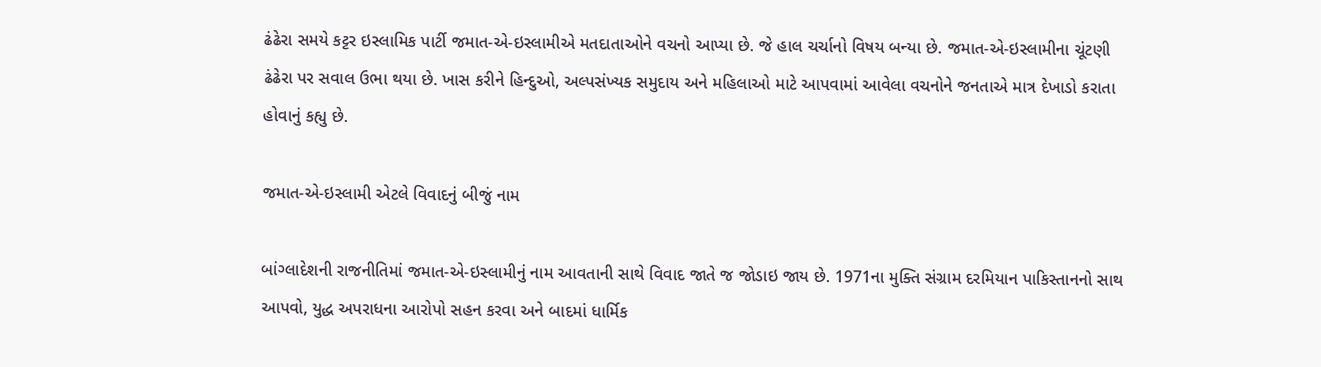ઢંઢેરા સમયે કટ્ટર ઇસ્લામિક પાર્ટી જમાત-એ-ઇસ્લામીએ મતદાતાઓને વચનો આપ્યા છે. જે હાલ ચર્ચાનો વિષય બન્યા છે. જમાત-એ-ઇસ્લામીના ચૂંટણી ઢંઢેરા પર સવાલ ઉભા થયા છે. ખાસ કરીને હિન્દુઓ, અલ્પસંખ્યક સમુદાય અને મહિલાઓ માટે આપવામાં આવેલા વચનોને જનતાએ માત્ર દેખાડો કરાતા હોવાનું કહ્યુ છે.

જમાત-એ-ઇસ્લામી એટલે વિવાદનું બીજું નામ

બાંગ્લાદેશની રાજનીતિમાં જમાત-એ-ઇસ્લામીનું નામ આવતાની સાથે વિવાદ જાતે જ જોડાઇ જાય છે. 1971ના મુક્તિ સંગ્રામ દરમિયાન પાકિસ્તાનનો સાથ આપવો, યુદ્ધ અપરાધના આરોપો સહન કરવા અને બાદમાં ધાર્મિક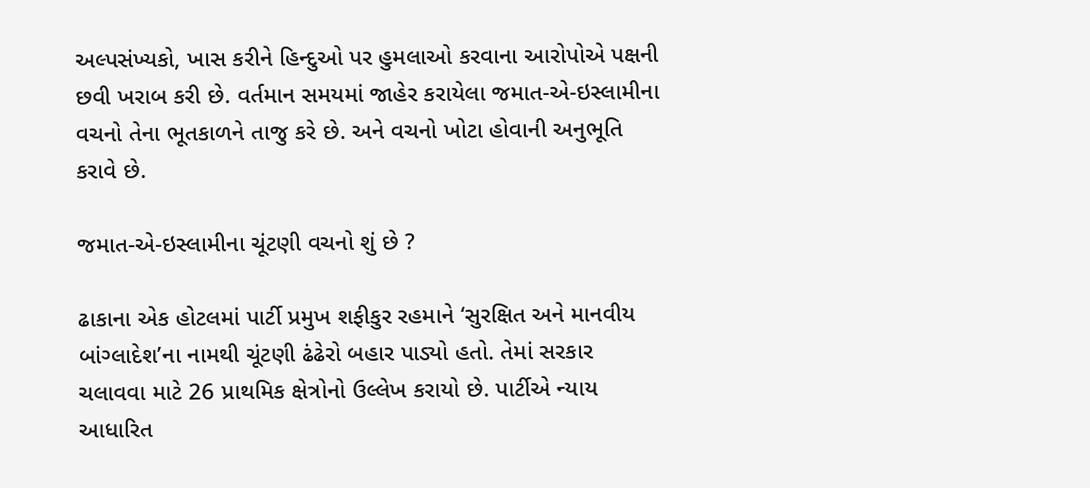અલ્પસંખ્યકો, ખાસ કરીને હિન્દુઓ પર હુમલાઓ કરવાના આરોપોએ પક્ષની છવી ખરાબ કરી છે. વર્તમાન સમયમાં જાહેર કરાયેલા જમાત-એ-ઇસ્લામીના વચનો તેના ભૂતકાળને તાજુ કરે છે. અને વચનો ખોટા હોવાની અનુભૂતિ કરાવે છે.

જમાત-એ-ઇસ્લામીના ચૂંટણી વચનો શું છે ?

ઢાકાના એક હોટલમાં પાર્ટી પ્રમુખ શફીકુર રહમાને ‘સુરક્ષિત અને માનવીય બાંગ્લાદેશ’ના નામથી ચૂંટણી ઢંઢેરો બહાર પાડ્યો હતો. તેમાં સરકાર ચલાવવા માટે 26 પ્રાથમિક ક્ષેત્રોનો ઉલ્લેખ કરાયો છે. પાર્ટીએ ન્યાય આધારિત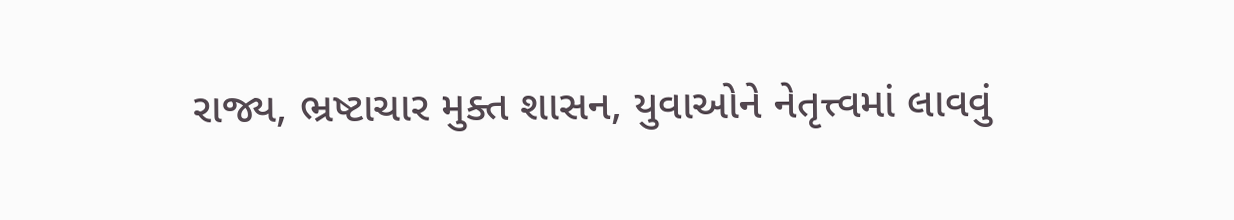રાજ્ય, ભ્રષ્ટાચાર મુક્ત શાસન, યુવાઓને નેતૃત્ત્વમાં લાવવું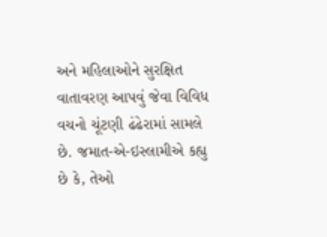અને મહિલાઓને સુરક્ષિત વાતાવરણ આપવું જેવા વિવિધ વચનો ચૂંટણી ઢંઢેરામાં સામલે છે. જમાત-એ-ઇસ્લામીએ કહ્યુ છે કે, તેઓ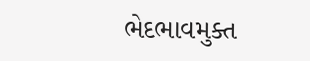ભેદભાવમુક્ત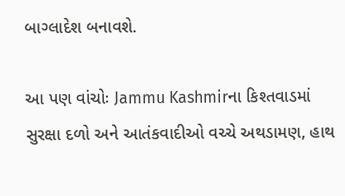બાગ્લાદેશ બનાવશે.

આ પણ વાંચોઃ Jammu Kashmirના કિશ્તવાડમાં સુરક્ષા દળો અને આતંકવાદીઓ વચ્ચે અથડામણ, હાથ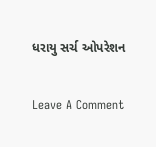ધરાયુ સર્ચ ઓપરેશન

Leave A Comment